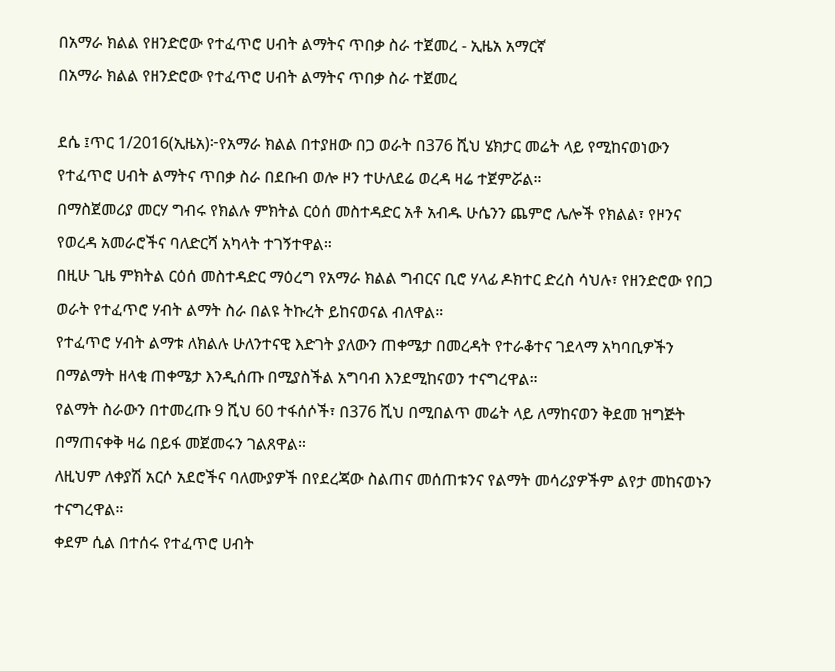በአማራ ክልል የዘንድሮው የተፈጥሮ ሀብት ልማትና ጥበቃ ስራ ተጀመረ - ኢዜአ አማርኛ
በአማራ ክልል የዘንድሮው የተፈጥሮ ሀብት ልማትና ጥበቃ ስራ ተጀመረ

ደሴ ፤ጥር 1/2016(ኢዜአ)፦የአማራ ክልል በተያዘው በጋ ወራት በ376 ሺህ ሄክታር መሬት ላይ የሚከናወነውን የተፈጥሮ ሀብት ልማትና ጥበቃ ስራ በደቡብ ወሎ ዞን ተሁለደሬ ወረዳ ዛሬ ተጀምሯል።
በማስጀመሪያ መርሃ ግብሩ የክልሉ ምክትል ርዕሰ መስተዳድር አቶ አብዱ ሁሴንን ጨምሮ ሌሎች የክልል፣ የዞንና የወረዳ አመራሮችና ባለድርሻ አካላት ተገኝተዋል።
በዚሁ ጊዜ ምክትል ርዕሰ መስተዳድር ማዕረግ የአማራ ክልል ግብርና ቢሮ ሃላፊ ዶክተር ድረስ ሳህሉ፣ የዘንድሮው የበጋ ወራት የተፈጥሮ ሃብት ልማት ስራ በልዩ ትኩረት ይከናወናል ብለዋል።
የተፈጥሮ ሃብት ልማቱ ለክልሉ ሁለንተናዊ እድገት ያለውን ጠቀሜታ በመረዳት የተራቆተና ገደላማ አካባቢዎችን በማልማት ዘላቂ ጠቀሜታ እንዲሰጡ በሚያስችል አግባብ እንደሚከናወን ተናግረዋል።
የልማት ስራውን በተመረጡ 9 ሺህ 60 ተፋሰሶች፣ በ376 ሺህ በሚበልጥ መሬት ላይ ለማከናወን ቅደመ ዝግጅት በማጠናቀቅ ዛሬ በይፋ መጀመሩን ገልጸዋል።
ለዚህም ለቀያሽ አርሶ አደሮችና ባለሙያዎች በየደረጃው ስልጠና መሰጠቱንና የልማት መሳሪያዎችም ልየታ መከናወኑን ተናግረዋል።
ቀደም ሲል በተሰሩ የተፈጥሮ ሀብት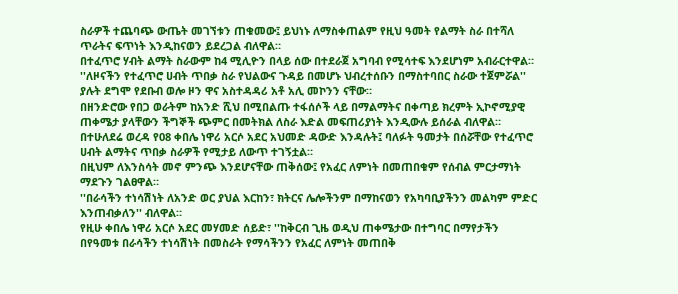ስራዎች ተጨባጭ ውጤት መገኘቱን ጠቁመው፤ ይህነኑ ለማስቀጠልም የዚህ ዓመት የልማት ስራ በተሻለ ጥራትና ፍጥነት እንዲከናወን ይደረጋል ብለዋል።
በተፈጥሮ ሃብት ልማት ስራውም ከ4 ሚሊዮን በላይ ሰው በተደራጀ አግባብ የሚሳተፍ እንደሆነም አብራርተዋል።
''ለዞናችን የተፈጥሮ ሀብት ጥበቃ ስራ የህልውና ጉዳይ በመሆኑ ህብረተሰቡን በማስተባበር ስራው ተጀምሯል'' ያሉት ደግሞ የደቡብ ወሎ ዞን ዋና አስተዳዳሪ አቶ አሊ መኮንን ናቸው።
በዘንድሮው የበጋ ወራትም ከአንድ ሺህ በሚበልጡ ተፋሰሶች ላይ በማልማትና በቀጣይ ክረምት ኢኮኖሚያዊ ጠቀሜታ ያላቸውን ችግኞች ጭምር በመትክል ለስራ እድል መፍጠሪያነት እንዲውሉ ይሰራል ብለዋል።
በተሁለደሬ ወረዳ የ08 ቀበሌ ነዋሪ አርሶ አደር አህመድ ዳውድ እንዳሉት፤ ባለፉት ዓመታት በሰሯቸው የተፈጥሮ ሀብት ልማትና ጥበቃ ስራዎች የሚታይ ለውጥ ተገኝቷል።
በዚህም ለእንስሳት መኖ ምንጭ እንደሆናቸው ጠቅሰው፤ የአፈር ለምነት በመጠበቁም የሰብል ምርታማነት ማደጉን ገልፀዋል።
''በራሳችን ተነሳሽነት ለአንድ ወር ያህል እርከን፣ ክትርና ሌሎችንም በማከናወን የአካባቢያችንን መልካም ምድር እንጠብቃለን'' ብለዋል።
የዚሁ ቀበሌ ነዋሪ አርሶ አደር መሃመድ ሰይድ፣ ''ከቅርብ ጊዜ ወዲህ ጠቀሜታው በተግባር በማየታችን በየዓመቱ በራሳችን ተነሳሽነት በመስራት የማሳችንን የአፈር ለምነት መጠበቅ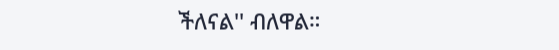ችለናል'' ብለዋል።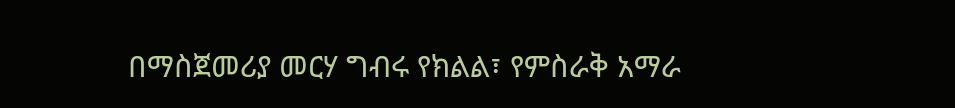በማስጀመሪያ መርሃ ግብሩ የክልል፣ የምስራቅ አማራ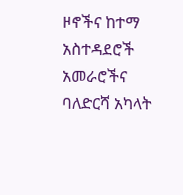ዞኖችና ከተማ አስተዳደሮች አመራሮችና ባለድርሻ አካላት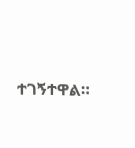ተገኝተዋል።